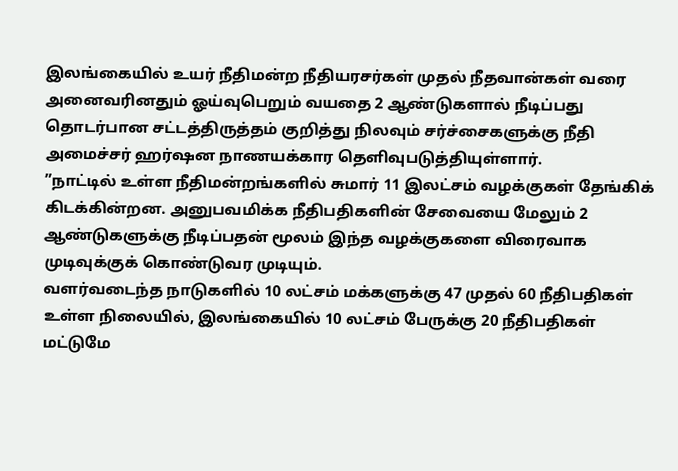இலங்கையில் உயர் நீதிமன்ற நீதியரசர்கள் முதல் நீதவான்கள் வரை அனைவரினதும் ஓய்வுபெறும் வயதை 2 ஆண்டுகளால் நீடிப்பது தொடர்பான சட்டத்திருத்தம் குறித்து நிலவும் சர்ச்சைகளுக்கு நீதி அமைச்சர் ஹர்ஷன நாணயக்கார தெளிவுபடுத்தியுள்ளார்.
”நாட்டில் உள்ள நீதிமன்றங்களில் சுமார் 11 இலட்சம் வழக்குகள் தேங்கிக் கிடக்கின்றன. அனுபவமிக்க நீதிபதிகளின் சேவையை மேலும் 2 ஆண்டுகளுக்கு நீடிப்பதன் மூலம் இந்த வழக்குகளை விரைவாக முடிவுக்குக் கொண்டுவர முடியும்.
வளர்வடைந்த நாடுகளில் 10 லட்சம் மக்களுக்கு 47 முதல் 60 நீதிபதிகள் உள்ள நிலையில், இலங்கையில் 10 லட்சம் பேருக்கு 20 நீதிபதிகள் மட்டுமே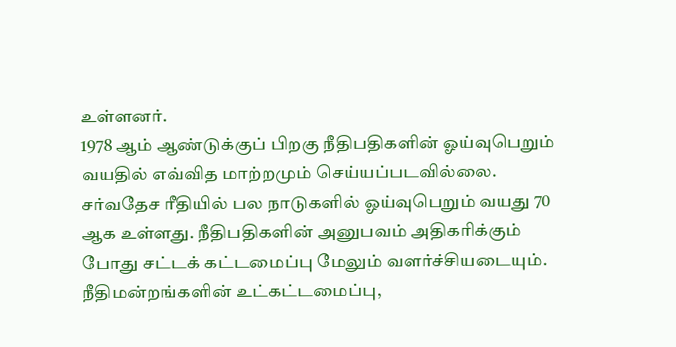உள்ளனர்.
1978 ஆம் ஆண்டுக்குப் பிறகு நீதிபதிகளின் ஓய்வுபெறும் வயதில் எவ்வித மாற்றமும் செய்யப்படவில்லை. சர்வதேச ரீதியில் பல நாடுகளில் ஓய்வுபெறும் வயது 70 ஆக உள்ளது. நீதிபதிகளின் அனுபவம் அதிகரிக்கும் போது சட்டக் கட்டமைப்பு மேலும் வளர்ச்சியடையும்.
நீதிமன்றங்களின் உட்கட்டமைப்பு,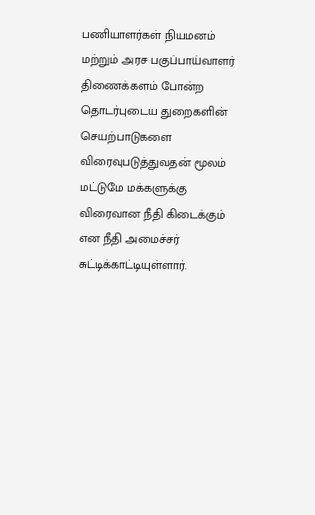பணியாளர்கள் நியமனம் மற்றும் அரச பகுப்பாய்வாளர் திணைக்களம் போன்ற தொடர்புடைய துறைகளின் செயற்பாடுகளை விரைவுபடுத்துவதன் மூலம் மட்டுமே மக்களுக்கு விரைவான நீதி கிடைக்கும் என நீதி அமைச்சர் சுட்டிக்காட்டியுள்ளார்.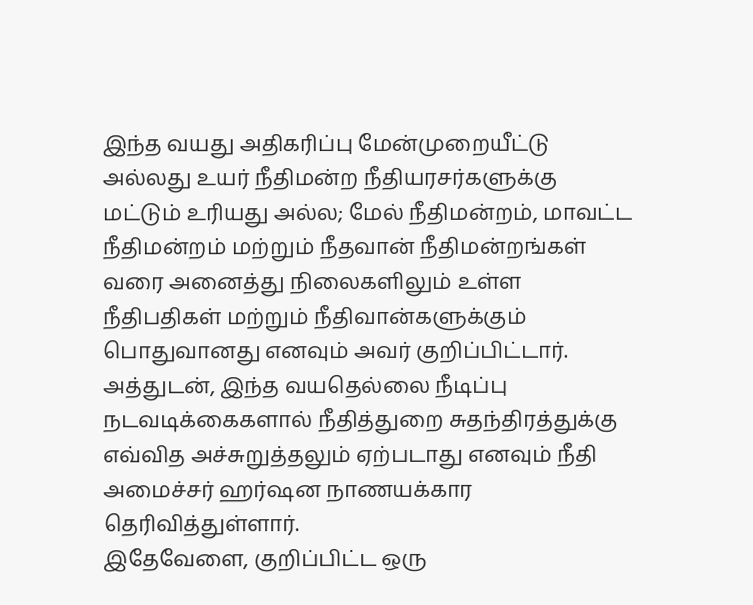இந்த வயது அதிகரிப்பு மேன்முறையீட்டு அல்லது உயர் நீதிமன்ற நீதியரசர்களுக்கு மட்டும் உரியது அல்ல; மேல் நீதிமன்றம், மாவட்ட நீதிமன்றம் மற்றும் நீதவான் நீதிமன்றங்கள் வரை அனைத்து நிலைகளிலும் உள்ள நீதிபதிகள் மற்றும் நீதிவான்களுக்கும் பொதுவானது எனவும் அவர் குறிப்பிட்டார்.
அத்துடன், இந்த வயதெல்லை நீடிப்பு நடவடிக்கைகளால் நீதித்துறை சுதந்திரத்துக்கு எவ்வித அச்சுறுத்தலும் ஏற்படாது எனவும் நீதி அமைச்சர் ஹர்ஷன நாணயக்கார தெரிவித்துள்ளார்.
இதேவேளை, குறிப்பிட்ட ஒரு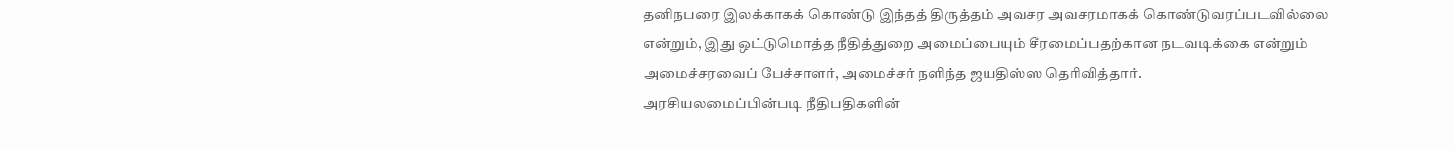தனிநபரை இலக்காகக் கொண்டு இந்தத் திருத்தம் அவசர அவசரமாகக் கொண்டுவரப்படவில்லை என்றும், இது ஒட்டுமொத்த நீதித்துறை அமைப்பையும் சீரமைப்பதற்கான நடவடிக்கை என்றும் அமைச்சரவைப் பேச்சாளர், அமைச்சர் நளிந்த ஜயதிஸ்ஸ தெரிவித்தார்.
அரசியலமைப்பின்படி நீதிபதிகளின்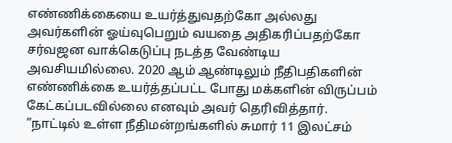எண்ணிக்கையை உயர்த்துவதற்கோ அல்லது அவர்களின் ஓய்வுபெறும் வயதை அதிகரிப்பதற்கோ சர்வஜன வாக்கெடுப்பு நடத்த வேண்டிய அவசியமில்லை. 2020 ஆம் ஆண்டிலும் நீதிபதிகளின் எண்ணிக்கை உயர்த்தப்பட்ட போது மக்களின் விருப்பம் கேட்கப்படவில்லை எனவும் அவர் தெரிவித்தார்.
”நாட்டில் உள்ள நீதிமன்றங்களில் சுமார் 11 இலட்சம்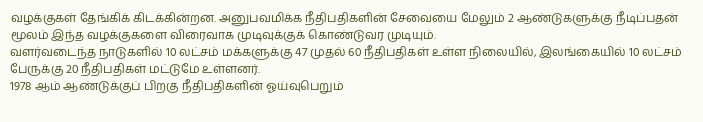வழக்குகள் தேங்கிக் கிடக்கின்றன. அனுபவமிக்க நீதிபதிகளின் சேவையை மேலும் 2 ஆண்டுகளுக்கு நீடிப்பதன் மூலம் இந்த வழக்குகளை விரைவாக முடிவுக்குக் கொண்டுவர முடியும்.
வளர்வடைந்த நாடுகளில் 10 லட்சம் மக்களுக்கு 47 முதல் 60 நீதிபதிகள் உள்ள நிலையில், இலங்கையில் 10 லட்சம் பேருக்கு 20 நீதிபதிகள் மட்டுமே உள்ளனர்.
1978 ஆம் ஆண்டுக்குப் பிறகு நீதிபதிகளின் ஓய்வுபெறும்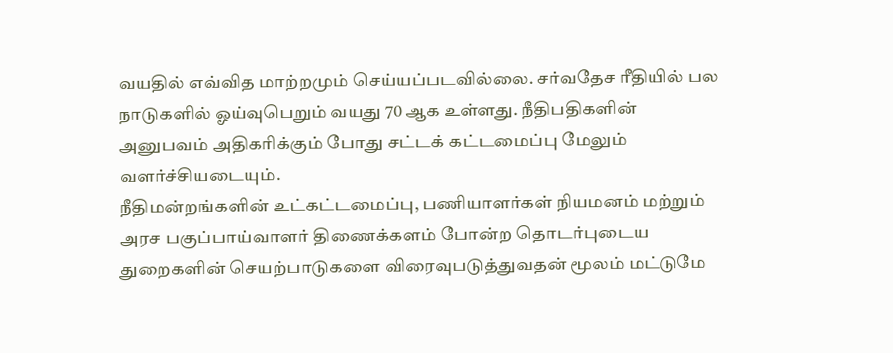வயதில் எவ்வித மாற்றமும் செய்யப்படவில்லை. சர்வதேச ரீதியில் பல நாடுகளில் ஓய்வுபெறும் வயது 70 ஆக உள்ளது. நீதிபதிகளின் அனுபவம் அதிகரிக்கும் போது சட்டக் கட்டமைப்பு மேலும் வளர்ச்சியடையும்.
நீதிமன்றங்களின் உட்கட்டமைப்பு, பணியாளர்கள் நியமனம் மற்றும் அரச பகுப்பாய்வாளர் திணைக்களம் போன்ற தொடர்புடைய துறைகளின் செயற்பாடுகளை விரைவுபடுத்துவதன் மூலம் மட்டுமே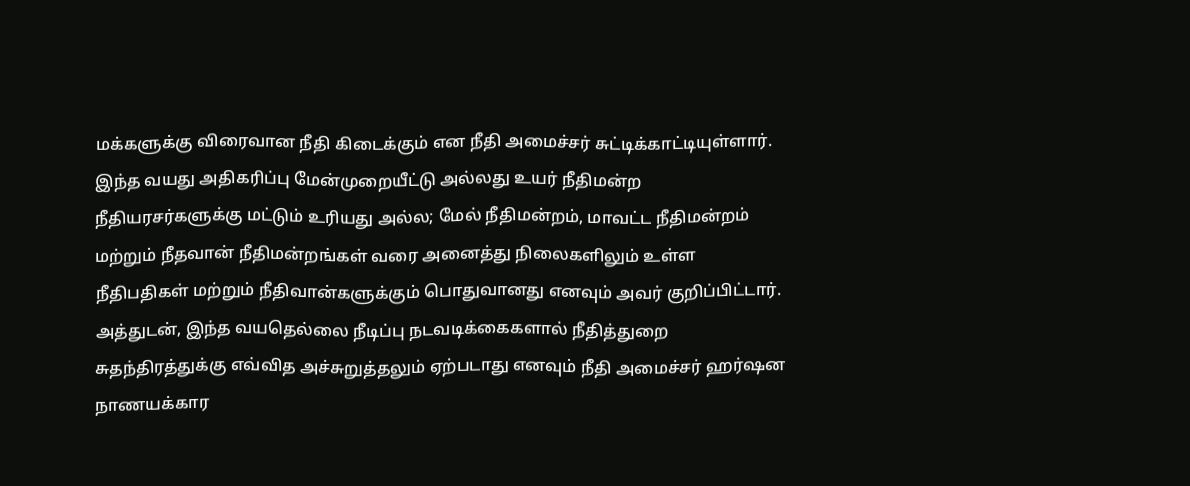மக்களுக்கு விரைவான நீதி கிடைக்கும் என நீதி அமைச்சர் சுட்டிக்காட்டியுள்ளார்.
இந்த வயது அதிகரிப்பு மேன்முறையீட்டு அல்லது உயர் நீதிமன்ற நீதியரசர்களுக்கு மட்டும் உரியது அல்ல; மேல் நீதிமன்றம், மாவட்ட நீதிமன்றம் மற்றும் நீதவான் நீதிமன்றங்கள் வரை அனைத்து நிலைகளிலும் உள்ள நீதிபதிகள் மற்றும் நீதிவான்களுக்கும் பொதுவானது எனவும் அவர் குறிப்பிட்டார்.
அத்துடன், இந்த வயதெல்லை நீடிப்பு நடவடிக்கைகளால் நீதித்துறை சுதந்திரத்துக்கு எவ்வித அச்சுறுத்தலும் ஏற்படாது எனவும் நீதி அமைச்சர் ஹர்ஷன நாணயக்கார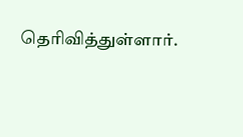தெரிவித்துள்ளார்.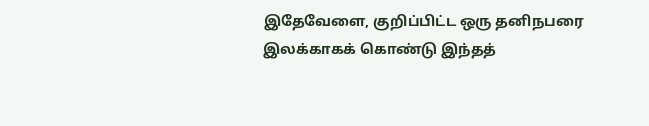இதேவேளை, குறிப்பிட்ட ஒரு தனிநபரை இலக்காகக் கொண்டு இந்தத்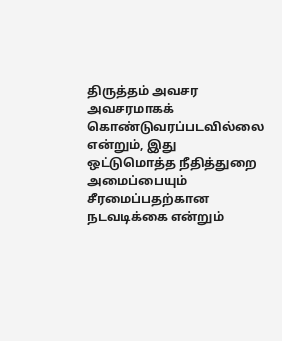திருத்தம் அவசர அவசரமாகக் கொண்டுவரப்படவில்லை என்றும், இது ஒட்டுமொத்த நீதித்துறை அமைப்பையும் சீரமைப்பதற்கான நடவடிக்கை என்றும்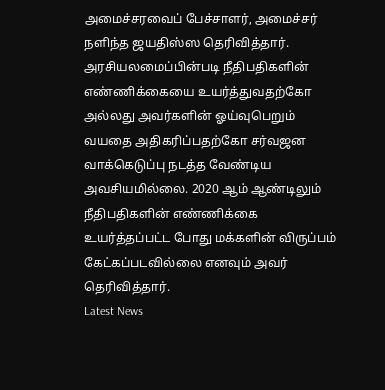அமைச்சரவைப் பேச்சாளர், அமைச்சர் நளிந்த ஜயதிஸ்ஸ தெரிவித்தார்.
அரசியலமைப்பின்படி நீதிபதிகளின் எண்ணிக்கையை உயர்த்துவதற்கோ அல்லது அவர்களின் ஓய்வுபெறும் வயதை அதிகரிப்பதற்கோ சர்வஜன வாக்கெடுப்பு நடத்த வேண்டிய அவசியமில்லை. 2020 ஆம் ஆண்டிலும் நீதிபதிகளின் எண்ணிக்கை உயர்த்தப்பட்ட போது மக்களின் விருப்பம் கேட்கப்படவில்லை எனவும் அவர் தெரிவித்தார்.
Latest News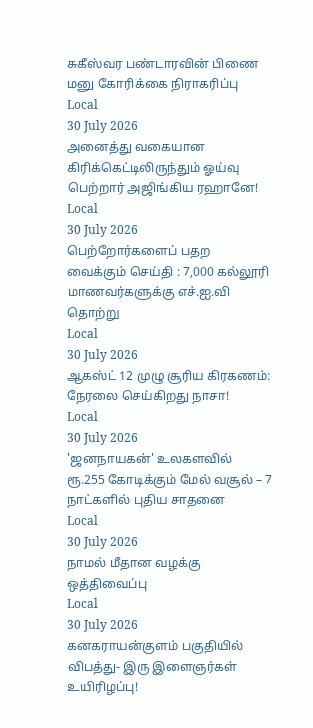சுகீஸ்வர பண்டாரவின் பிணை மனு கோரிக்கை நிராகரிப்பு
Local
30 July 2026
அனைத்து வகையான கிரிக்கெட்டிலிருந்தும் ஓய்வு பெற்றார் அஜிங்கிய ரஹானே!
Local
30 July 2026
பெற்றோர்களைப் பதற வைக்கும் செய்தி : 7,000 கல்லூரி மாணவர்களுக்கு எச்.ஐ.வி தொற்று
Local
30 July 2026
ஆகஸ்ட் 12 முழு சூரிய கிரகணம்: நேரலை செய்கிறது நாசா!
Local
30 July 2026
'ஜனநாயகன்' உலகளவில் ரூ.255 கோடிக்கும் மேல் வசூல் – 7 நாட்களில் புதிய சாதனை
Local
30 July 2026
நாமல் மீதான வழக்கு ஒத்திவைப்பு
Local
30 July 2026
கனகராயன்குளம் பகுதியில் விபத்து- இரு இளைஞர்கள் உயிரிழப்பு!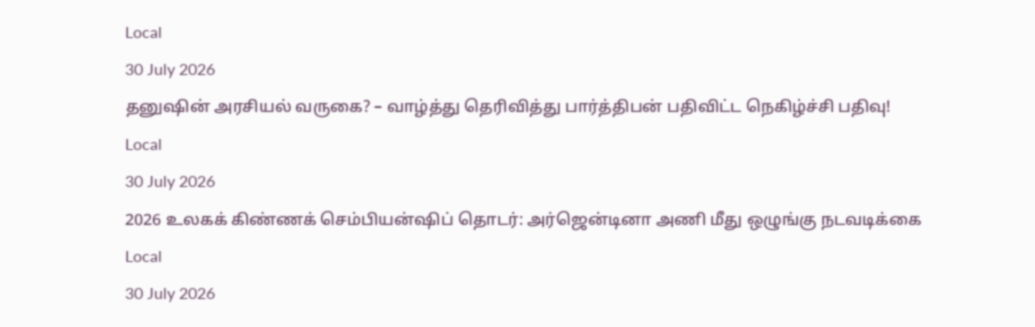Local
30 July 2026
தனுஷின் அரசியல் வருகை? – வாழ்த்து தெரிவித்து பார்த்திபன் பதிவிட்ட நெகிழ்ச்சி பதிவு!
Local
30 July 2026
2026 உலகக் கிண்ணக் செம்பியன்ஷிப் தொடர்: அர்ஜென்டினா அணி மீது ஒழுங்கு நடவடிக்கை
Local
30 July 2026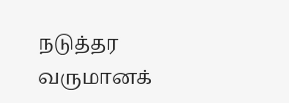நடுத்தர வருமானக்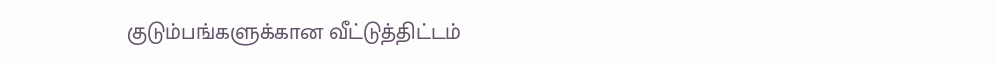குடும்பங்களுக்கான வீட்டுத்திட்டம்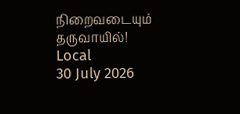நிறைவடையும் தருவாயில்!
Local
30 July 2026